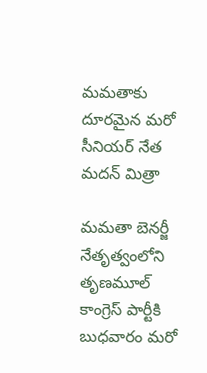మమతాకు దూరమైన మరో సీనియర్ నేత మదన్ మిత్రా

మమతా బెనర్జీ నేతృత్వంలోని తృణమూల్ కాంగ్రెస్ పార్టీకి బుధవారం మరో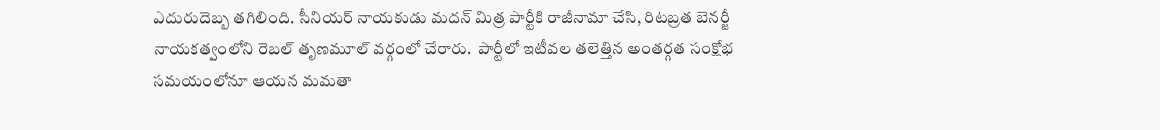ఎదురుదెబ్బ తగిలింది. సీనియర్ నాయకుడు మదన్ మిత్ర పార్టీకి రాజీనామా చేసి, రిటబ్రత బెనర్జీ నాయకత్వంలోని రెబల్ తృణమూల్ వర్గంలో చేరారు.  పార్టీలో ఇటీవల తలెత్తిన అంతర్గత సంక్షోభ సమయంలోనూ ఆయన మమతా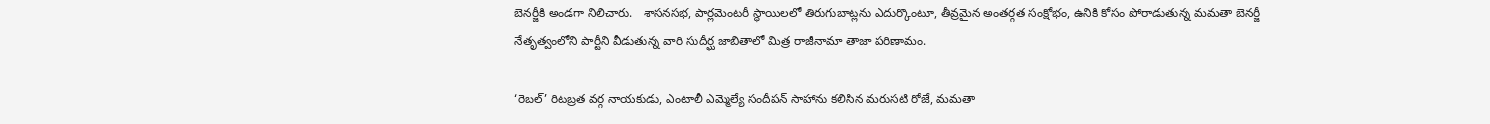బెనర్జీకి అండగా నిలిచారు.   శాసనసభ, పార్లమెంటరీ స్థాయిలలో తిరుగుబాట్లను ఎదుర్కొంటూ, తీవ్రమైన అంతర్గత సంక్షోభం, ఉనికి కోసం పోరాడుతున్న మమతా బెనర్జీ నేతృత్వంలోని పార్టీని వీడుతున్న వారి సుదీర్ఘ జాబితాలో మిత్ర రాజీనామా తాజా పరిణామం.

‘రెబల్’ రిటబ్రత వర్గ నాయకుడు, ఎంటాలీ ఎమ్మెల్యే సందీపన్ సాహాను కలిసిన మరుసటి రోజే, మమతా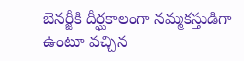బెనర్జీకి దీర్ఘకాలంగా నమ్మకస్తుడిగా ఉంటూ వచ్చిన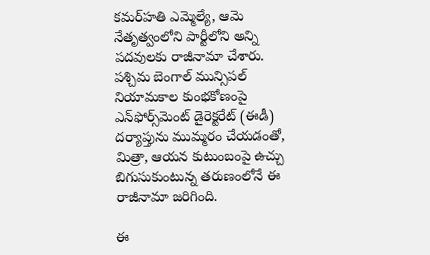కమర్‌హతి ఎమ్మెల్యే, ఆమె నేతృత్వంలోని పార్టీలోని అన్ని పదవులకు రాజీనామా చేశారు. పశ్చిమ బెంగాల్ మున్సిపల్ నియామకాల కుంభకోణంపై ఎన్‌ఫోర్స్‌మెంట్ డైరెక్టరేట్ (ఈడీ) దర్యాప్తును ముమ్మరం చేయడంతో, మిత్రా, ఆయన కుటుంబంపై ఉచ్చు బిగుసుకుంటున్న తరుణంలోనే ఈ రాజీనామా జరిగింది.

ఈ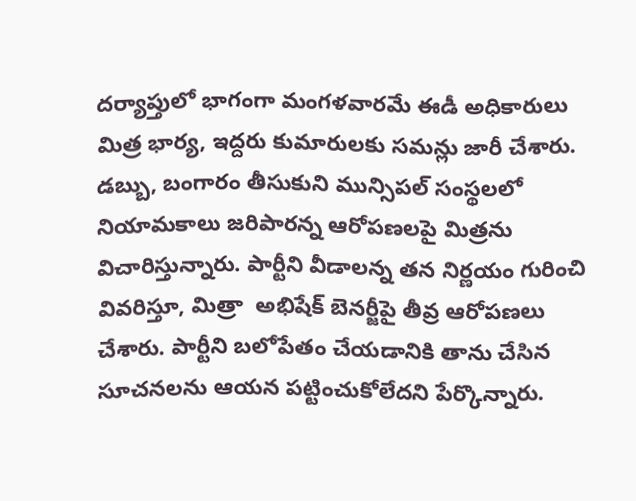దర్యాప్తులో భాగంగా మంగళవారమే ఈడీ అధికారులు మిత్ర భార్య, ఇద్దరు కుమారులకు సమన్లు జారీ చేశారు. డబ్బు, బంగారం తీసుకుని మున్సిపల్ సంస్థలలో నియామకాలు జరిపారన్న ఆరోపణలపై మిత్రను విచారిస్తున్నారు. పార్టీని వీడాలన్న తన నిర్ణయం గురించి వివరిస్తూ, మిత్రా  అభిషేక్ బెనర్జీపై తీవ్ర ఆరోపణలు చేశారు. పార్టీని బలోపేతం చేయడానికి తాను చేసిన సూచనలను ఆయన పట్టించుకోలేదని పేర్కొన్నారు.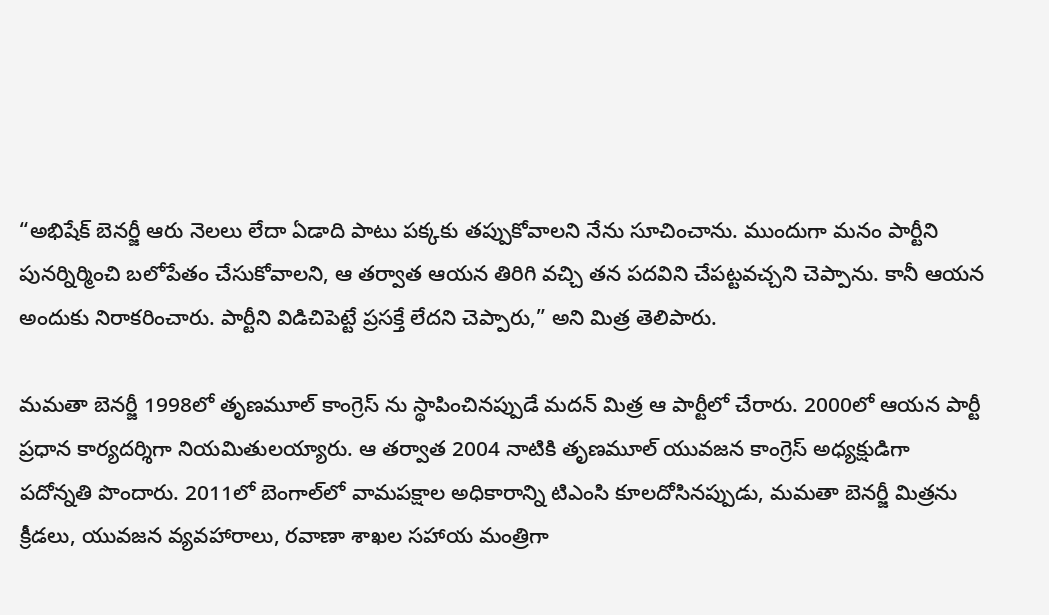“అభిషేక్ బెనర్జీ ఆరు నెలలు లేదా ఏడాది పాటు పక్కకు తప్పుకోవాలని నేను సూచించాను. ముందుగా మనం పార్టీని పునర్నిర్మించి బలోపేతం చేసుకోవాలని, ఆ తర్వాత ఆయన తిరిగి వచ్చి తన పదవిని చేపట్టవచ్చని చెప్పాను. కానీ ఆయన అందుకు నిరాకరించారు. పార్టీని విడిచిపెట్టే ప్రసక్తే లేదని చెప్పారు,” అని మిత్ర తెలిపారు.

మమతా బెనర్జీ 1998లో తృణమూల్ కాంగ్రెస్ ను స్థాపించినప్పుడే మదన్ మిత్ర ఆ పార్టీలో చేరారు. 2000లో ఆయన పార్టీ ప్రధాన కార్యదర్శిగా నియమితులయ్యారు. ఆ తర్వాత 2004 నాటికి తృణమూల్ యువజన కాంగ్రెస్ అధ్యక్షుడిగా పదోన్నతి పొందారు. 2011లో బెంగాల్‌లో వామపక్షాల అధికారాన్ని టిఎంసి కూలదోసినప్పుడు, మమతా బెనర్జీ మిత్రను క్రీడలు, యువజన వ్యవహారాలు, రవాణా శాఖల సహాయ మంత్రిగా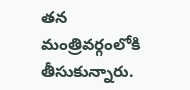తన మంత్రివర్గంలోకి తీసుకున్నారు.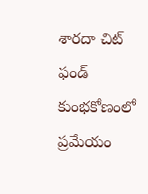శారదా చిట్ ఫండ్ కుంభకోణంలో ప్రమేయం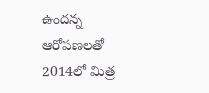ఉందన్న ఆరోపణలతో 2014లో మిత్ర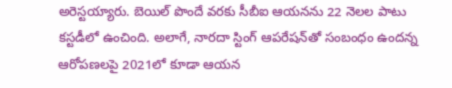అరెస్టయ్యారు. బెయిల్ పొందే వరకు సీబీఐ ఆయనను 22 నెలల పాటు కస్టడీలో ఉంచింది. అలాగే, నారదా స్టింగ్ ఆపరేషన్‌తో సంబంధం ఉందన్న ఆరోపణలపై 2021లో కూడా ఆయన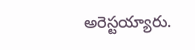అరెస్టయ్యారు.